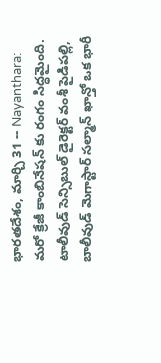భారతదేశం, మార్చి 31 -- Nayanthara: మరో క్రేజీ కాంబినేషన్ కు రంగం సిద్ధమైంది. టాలీవుడ్ సెన్సిబుల్ డైరెక్టర్ వంశీ పైడిపల్లి, బాలీవుడ్ మెగాస్టార్ సల్మాన్ ఖాన్తో ఒక భారీ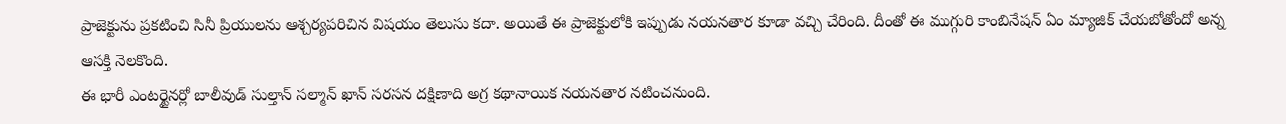ప్రాజెక్టును ప్రకటించి సినీ ప్రియులను ఆశ్చర్యపరిచిన విషయం తెలుసు కదా. అయితే ఈ ప్రాజెక్టులోకి ఇప్పుడు నయనతార కూడా వచ్చి చేరింది. దీంతో ఈ ముగ్గురి కాంబినేషన్ ఏం మ్యాజిక్ చేయబోతోందో అన్న ఆసక్తి నెలకొంది.
ఈ భారీ ఎంటర్టైనర్లో బాలీవుడ్ సుల్తాన్ సల్మాన్ ఖాన్ సరసన దక్షిణాది అగ్ర కథానాయిక నయనతార నటించనుంది.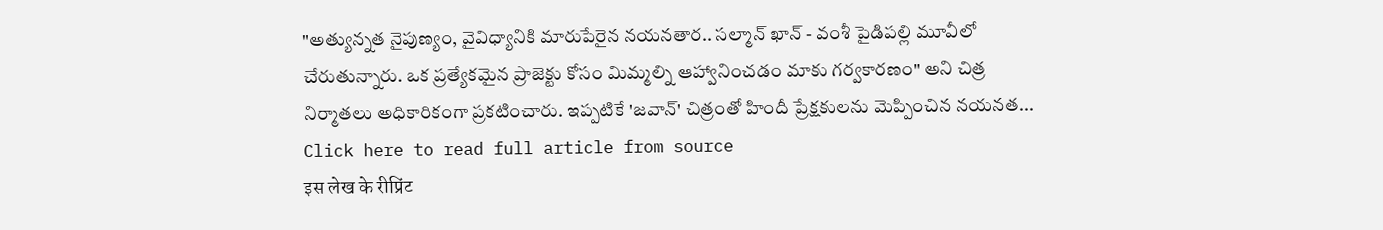"అత్యున్నత నైపుణ్యం, వైవిధ్యానికి మారుపేరైన నయనతార.. సల్మాన్ ఖాన్ - వంశీ పైడిపల్లి మూవీలో చేరుతున్నారు. ఒక ప్రత్యేకమైన ప్రాజెక్టు కోసం మిమ్మల్ని ఆహ్వానించడం మాకు గర్వకారణం" అని చిత్ర నిర్మాతలు అధికారికంగా ప్రకటించారు. ఇప్పటికే 'జవాన్' చిత్రంతో హిందీ ప్రేక్షకులను మెప్పించిన నయనత...
Click here to read full article from source
इस लेख के रीप्रिंट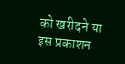को खरीदने या इस प्रकाशन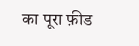का पूरा फ़ीड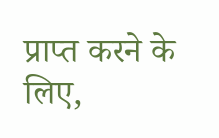प्राप्त करने के लिए,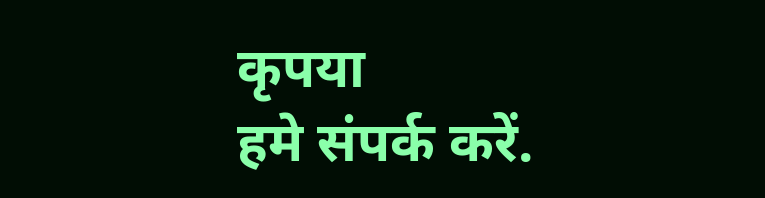कृपया
हमे संपर्क करें.